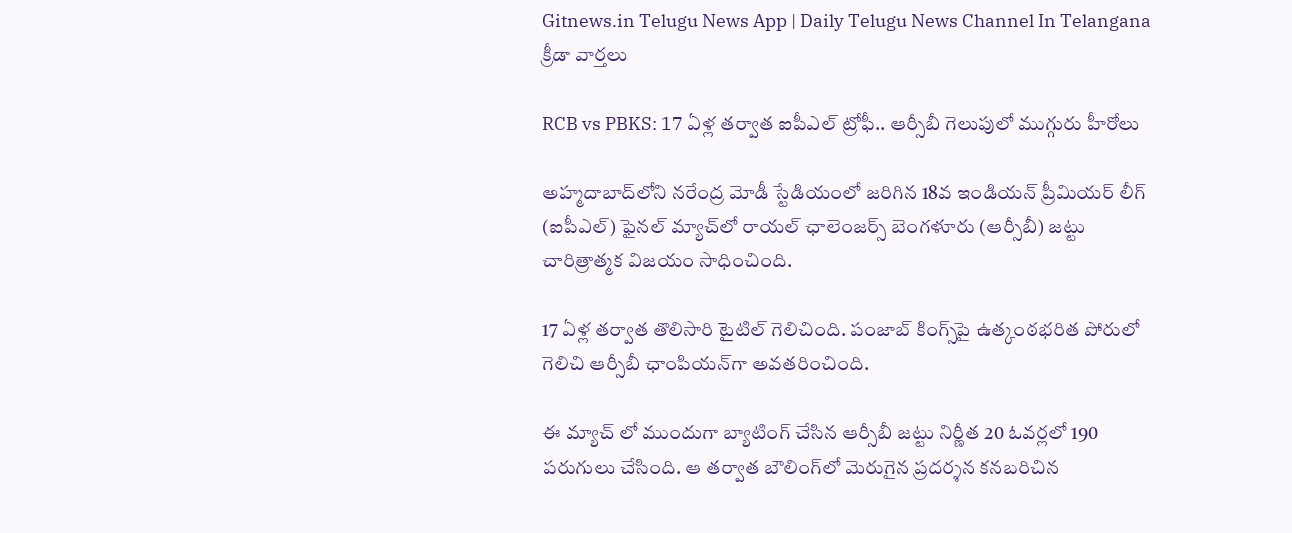Gitnews.in Telugu News App | Daily Telugu News Channel In Telangana
క్రీడా వార్తలు

RCB vs PBKS: 17 ఏళ్ల తర్వాత ఐపీఎల్ ట్రోఫీ.. ఆర్సీబీ గెలుపులో ముగ్గురు హీరోలు

అహ్మదాబాద్‌లోని నరేంద్ర మోడీ స్టేడియంలో జరిగిన 18వ ఇండియన్ ప్రీమియర్ లీగ్ (ఐపీఎల్) ఫైనల్ మ్యాచ్‌లో రాయల్ ఛాలెంజర్స్ బెంగళూరు (ఆర్సీబీ) జట్టు చారిత్రాత్మక విజయం సాధించింది.

17 ఏళ్ల తర్వాత తొలిసారి టైటిల్ గెలిచింది. పంజాబ్ కింగ్స్‌పై ఉత్కంఠభరిత పోరులో గెలిచి ఆర్సీబీ ఛాంపియన్‌గా అవతరించింది.

ఈ మ్యాచ్ లో ముందుగా బ్యాటింగ్ చేసిన ఆర్సీబీ జట్టు నిర్ణీత 20 ఓవర్లలో 190 పరుగులు చేసింది. ఆ తర్వాత బౌలింగ్‌లో మెరుగైన ప్రదర్శన కనబరిచిన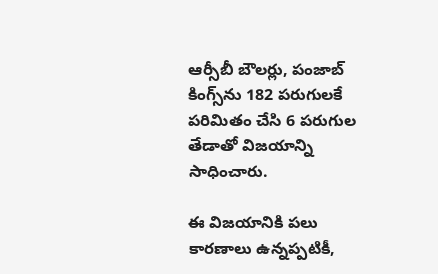ఆర్సీబీ బౌలర్లు, పంజాబ్ కింగ్స్‌ను 182 పరుగులకే పరిమితం చేసి 6 పరుగుల తేడాతో విజయాన్ని సాధించారు.

ఈ విజయానికి పలు కారణాలు ఉన్నప్పటికీ,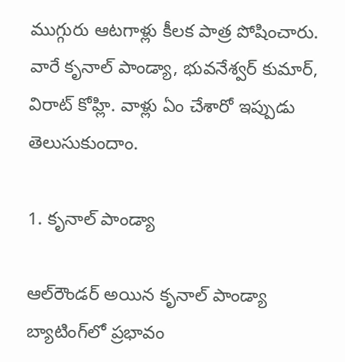ముగ్గురు ఆటగాళ్లు కీలక పాత్ర పోషించారు. వారే కృనాల్ పాండ్యా, భువనేశ్వర్ కుమార్, విరాట్ కోహ్లి. వాళ్లు ఏం చేశారో ఇప్పుడు తెలుసుకుందాం.

1. కృనాల్ పాండ్యా

ఆల్‌రౌండర్ అయిన కృనాల్ పాండ్యా బ్యాటింగ్‌లో ప్రభావం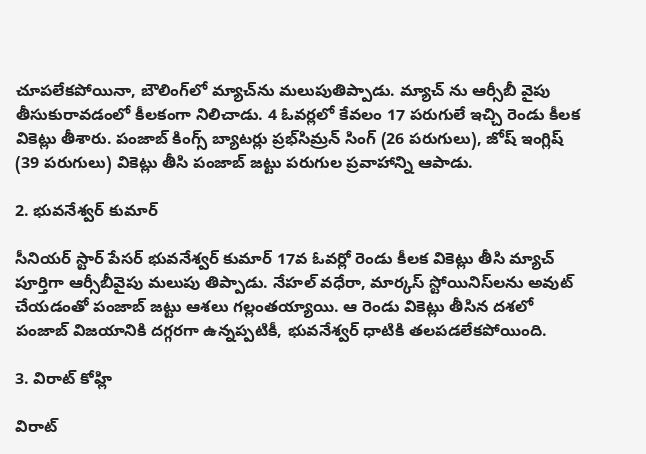చూపలేకపోయినా, బౌలింగ్‌లో మ్యాచ్‌ను మలుపుతిప్పాడు. మ్యాచ్ ను ఆర్సీబీ వైపు తీసుకురావడంలో కీలకంగా నిలిచాడు. 4 ఓవర్లలో కేవలం 17 పరుగులే ఇచ్చి రెండు కీలక వికెట్లు తీశారు. పంజాబ్ కింగ్స్ బ్యాటర్లు ప్రభ్‌సిమ్రన్ సింగ్ (26 పరుగులు), జోష్ ఇంగ్లిష్ (39 పరుగులు) వికెట్లు తీసి పంజాబ్ జట్టు పరుగుల ప్రవాహాన్ని ఆపాడు.

2. భువనేశ్వర్ కుమార్

సీనియర్ స్టార్ పేసర్ భువనేశ్వర్ కుమార్ 17వ ఓవర్లో రెండు కీలక వికెట్లు తీసి మ్యాచ్ పూర్తిగా ఆర్సీబీవైపు మలుపు తిప్పాడు. నేహల్ వధేరా, మార్కస్ స్టోయినిస్‌లను అవుట్ చేయడంతో పంజాబ్ జట్టు ఆశలు గల్లంతయ్యాయి. ఆ రెండు వికెట్లు తీసిన దశలో పంజాబ్ విజయానికి దగ్గరగా ఉన్నప్పటికీ, భువనేశ్వర్ ధాటికి తలపడలేకపోయింది.

3. విరాట్ కోహ్లి

విరాట్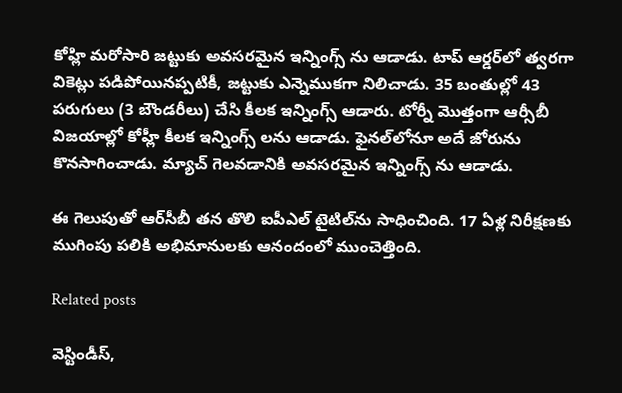కోహ్లి మరోసారి జట్టుకు అవసరమైన ఇన్నింగ్స్ ను ఆడాడు. టాప్ ఆర్డర్‌లో త్వరగా వికెట్లు పడిపోయినప్పటికీ, జట్టుకు ఎన్నెముకగా నిలిచాడు. 35 బంతుల్లో 43 పరుగులు (3 బౌండరీలు) చేసి కీలక ఇన్నింగ్స్ ఆడారు. టోర్నీ మొత్తంగా ఆర్సీబీ విజయాల్లో కోహ్లీ కీలక ఇన్నింగ్స్ లను ఆడాడు. ఫైనల్‌లోనూ అదే జోరును కొనసాగించాడు. మ్యాచ్ గెలవడానికి అవసరమైన ఇన్నింగ్స్ ను ఆడాడు.

ఈ గెలుపుతో ఆర్‌సీబీ తన తొలి ఐపీఎల్ టైటిల్‌ను సాధించింది. 17 ఏళ్ల నిరీక్షణకు ముగింపు పలికి అభిమానులకు ఆనందంలో ముంచెత్తింది.

Related posts

వెస్టిండీస్,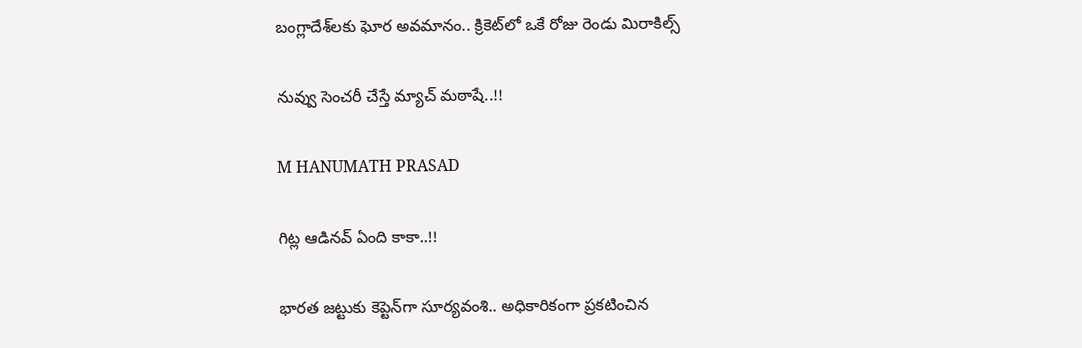బంగ్లాదేశ్‌లకు ఘోర అవమానం.. క్రికెట్‌లో ఒకే రోజు రెండు మిరాకిల్స్

నువ్వు సెంచరీ చేస్తే మ్యాచ్ మఠాషే..!!

M HANUMATH PRASAD

గిట్ల ఆడినవ్ ఏంది కాకా..!!

భారత జట్టుకు కెప్టెన్‌గా సూర్యవంశి.. అధికారికంగా ప్రకటించిన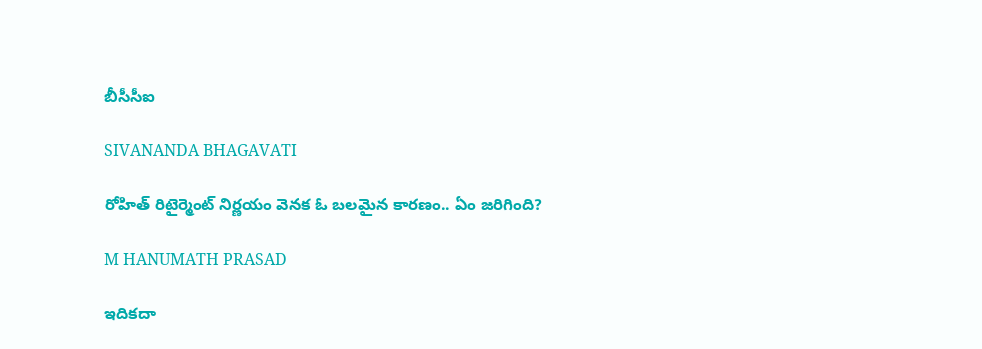బీసీసీఐ

SIVANANDA BHAGAVATI

రోహిత్ రిటైర్మెంట్ నిర్ణయం వెనక ఓ బలమైన కారణం.. ఏం జరిగింది?

M HANUMATH PRASAD

ఇదికదా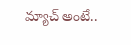మ్యాచ్ అంటే..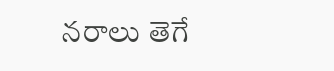నరాలు తెగే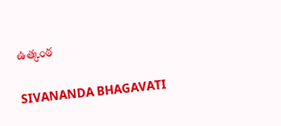ఉత్కంఠ

SIVANANDA BHAGAVATI